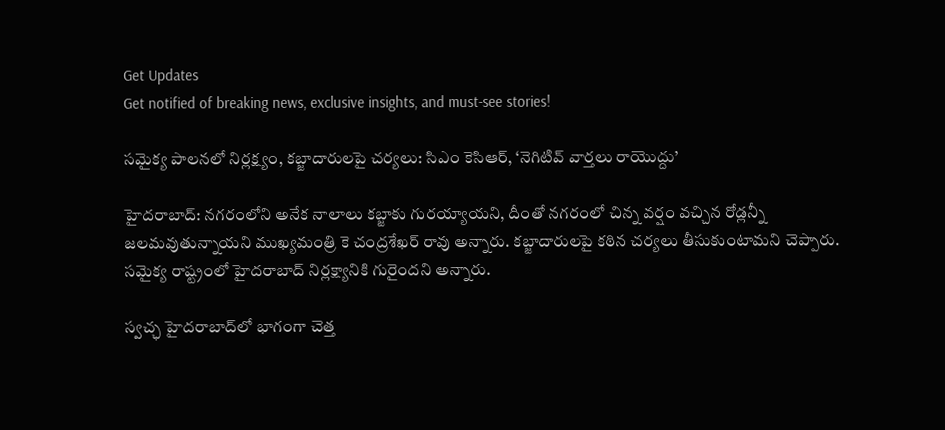Get Updates
Get notified of breaking news, exclusive insights, and must-see stories!

సమైక్య పాలనలో నిర్లక్ష్యం, కబ్జాదారులపై చర్యలు: సిఎం కెసిఆర్, ‘నెగిటివ్ వార్తలు రాయొద్దు’

హైదరాబాద్: నగరంలోని అనేక నాలాలు కబ్జాకు గురయ్యాయని, దీంతో నగరంలో చిన్న వర్షం వచ్చిన రోడ్లన్నీ జలమవుతున్నాయని ముఖ్యమంత్రి కె చంద్రశేఖర్ రావు అన్నారు. కబ్జాదారులపై కఠిన చర్యలు తీసుకుంటామని చెప్పారు. సమైక్య రాష్ట్రంలో హైదరాబాద్ నిర్లక్ష్యానికి గురైందని అన్నారు.

స్వచ్ఛ హైదరాబాద్‌లో భాగంగా చెత్త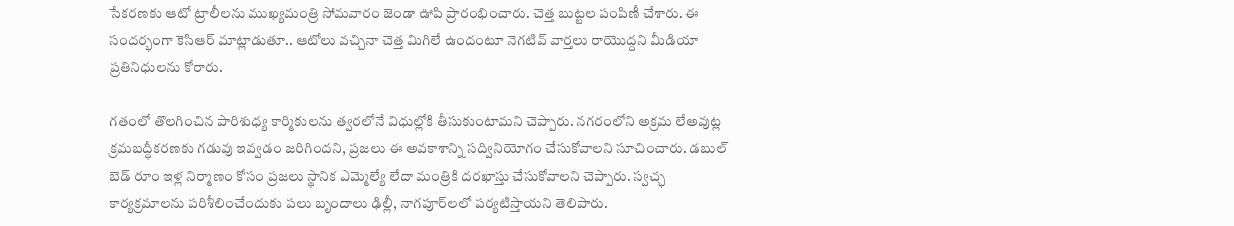సేకరణకు ఆటో ట్రాలీలను ముఖ్యమంత్రి సోమవారం జెండా ఊపి ప్రారంభించారు. చెత్త బుట్టల పంపిణీ చేశారు. ఈ సందర్భంగా కెసిఆర్ మాట్లాడుతూ.. ఆటోలు వచ్చినా చెత్త మిగిలే ఉందంటూ నెగటివ్ వార్తలు రాయొద్దని మీడియా ప్రతినిధులను కోరారు.

గతంలో తొలగించిన పారిశుధ్య కార్మికులను త్వరలోనే విధుల్లోకి తీసుకుంటామని చెప్పారు. నగరంలోని అక్రమ లేఅవుట్ల క్రమబద్ధీకరణకు గడువు ఇవ్వడం జరిగిందని, ప్రజలు ఈ అవకాశాన్ని సద్వినియోగం చేసుకోవాలని సూచించారు. డబుల్ బెడ్ రూం ఇళ్ల నిర్మాణం కోసం ప్రజలు స్థానిక ఎమ్మెల్యే లేదా మంత్రికి దరఖాస్తు చేసుకోవాలని చెప్పారు. స్వచ్ఛ కార్యక్రమాలను పరిశీలించేందుకు పలు బృందాలు ఢిల్లీ, నాగపూర్‌లలో పర్యటిస్తాయని తెలిపారు.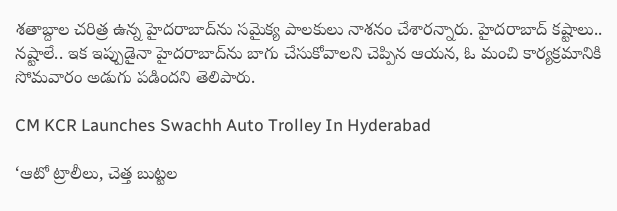శతాబ్దాల చరిత్ర ఉన్న హైదరాబాద్‌ను సమైక్య పాలకులు నాశనం చేశారన్నారు. హైదరాబాద్ కష్టాలు.. నష్టాలే.. ఇక ఇప్పుడైనా హైదరాబాద్‌ను బాగు చేసుకోవాలని చెప్పిన ఆయన, ఓ మంచి కార్యక్రమానికి సోమవారం అడుగు పడిందని తెలిపారు.

CM KCR Launches Swachh Auto Trolley In Hyderabad

‘ఆటో ట్రాలీలు, చెత్త బుట్టల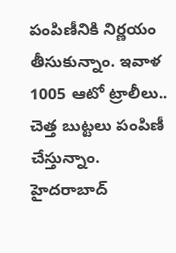పంపిణీనికి నిర్ణయం తీసుకున్నాం. ఇవాళ 1005 ఆటో ట్రాలీలు.. చెత్త బుట్టలు పంపిణీ చేస్తున్నాం. హైదరాబాద్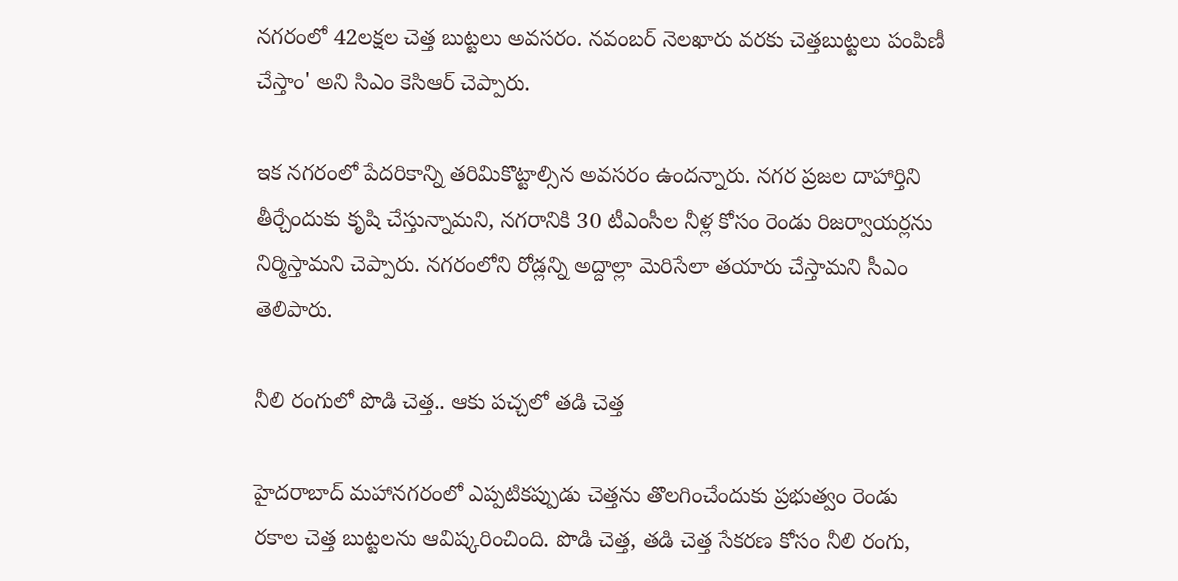నగరంలో 42లక్షల చెత్త బుట్టలు అవసరం. నవంబర్ నెలఖారు వరకు చెత్తబుట్టలు పంపిణీ చేస్తాం' అని సిఎం కెసిఆర్ చెప్పారు.

ఇక నగరంలో పేదరికాన్ని తరిమికొట్టాల్సిన అవసరం ఉందన్నారు. నగర ప్రజల దాహార్తిని తీర్చేందుకు కృషి చేస్తున్నామని, నగరానికి 30 టీఎంసీల నీళ్ల కోసం రెండు రిజర్వాయర్లను నిర్మిస్తామని చెప్పారు. నగరంలోని రోడ్లన్ని అద్దాల్లా మెరిసేలా తయారు చేస్తామని సీఎం తెలిపారు.

నీలి రంగులో పొడి చెత్త.. ఆకు పచ్చలో తడి చెత్త

హైదరాబాద్ మహానగరంలో ఎప్పటికప్పుడు చెత్తను తొలగించేందుకు ప్రభుత్వం రెండు రకాల చెత్త బుట్టలను ఆవిష్కరించింది. పొడి చెత్త, తడి చెత్త సేకరణ కోసం నీలి రంగు,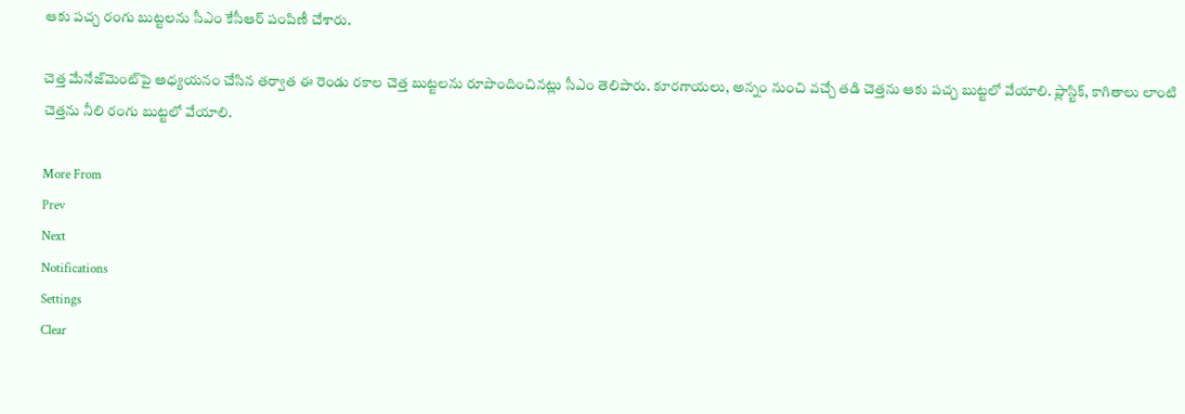ఆకు పచ్చ రంగు బుట్టలను సీఎం కేసీఆర్ పంపిణీ చేశారు.

చెత్త మేనేజ్‌మెంట్‌పై అధ్యయనం చేసిన తర్వాత ఈ రెండు రకాల చెత్త బుట్టలను రూపొందించినట్లు సీఎం తెలిపారు. కూరగాయలు, అన్నం నుంచి వచ్చే తడి చెత్తను ఆకు పచ్చ బుట్టలో వేయాలి. ప్లాస్టిక్, కాగితాలు లాంటి చెత్తను నీలి రంగు బుట్టలో వేయాలి.

More From
Prev
Next
Notifications
Settings
Clear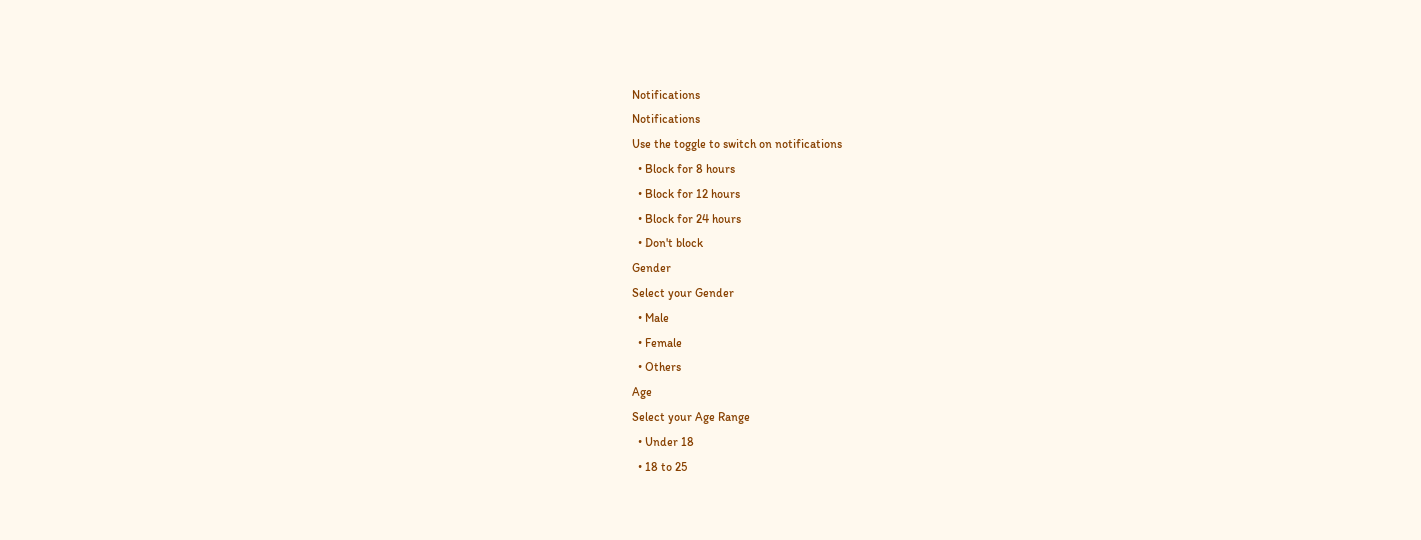Notifications
Notifications
Use the toggle to switch on notifications
  • Block for 8 hours
  • Block for 12 hours
  • Block for 24 hours
  • Don't block
Gender
Select your Gender
  • Male
  • Female
  • Others
Age
Select your Age Range
  • Under 18
  • 18 to 25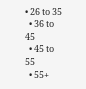• 26 to 35
  • 36 to 45
  • 45 to 55
  • 55+